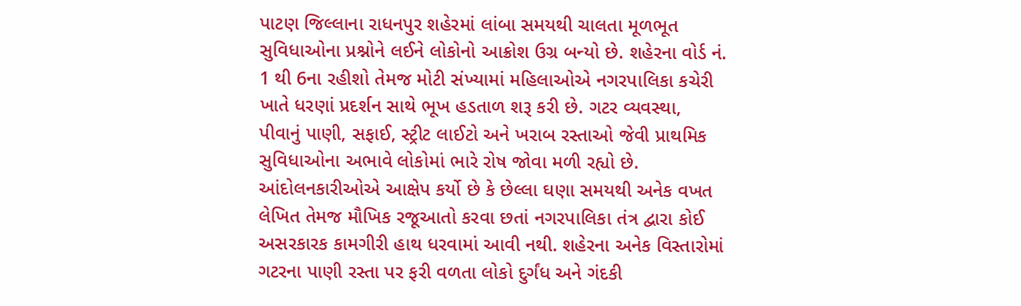પાટણ જિલ્લાના રાધનપુર શહેરમાં લાંબા સમયથી ચાલતા મૂળભૂત સુવિધાઓના પ્રશ્નોને લઈને લોકોનો આક્રોશ ઉગ્ર બન્યો છે. શહેરના વોર્ડ નં. 1 થી 6ના રહીશો તેમજ મોટી સંખ્યામાં મહિલાઓએ નગરપાલિકા કચેરી ખાતે ધરણાં પ્રદર્શન સાથે ભૂખ હડતાળ શરૂ કરી છે. ગટર વ્યવસ્થા, પીવાનું પાણી, સફાઈ, સ્ટ્રીટ લાઈટો અને ખરાબ રસ્તાઓ જેવી પ્રાથમિક સુવિધાઓના અભાવે લોકોમાં ભારે રોષ જોવા મળી રહ્યો છે. આંદોલનકારીઓએ આક્ષેપ કર્યો છે કે છેલ્લા ઘણા સમયથી અનેક વખત લેખિત તેમજ મૌખિક રજૂઆતો કરવા છતાં નગરપાલિકા તંત્ર દ્વારા કોઈ અસરકારક કામગીરી હાથ ધરવામાં આવી નથી. શહેરના અનેક વિસ્તારોમાં ગટરના પાણી રસ્તા પર ફરી વળતા લોકો દુર્ગંધ અને ગંદકી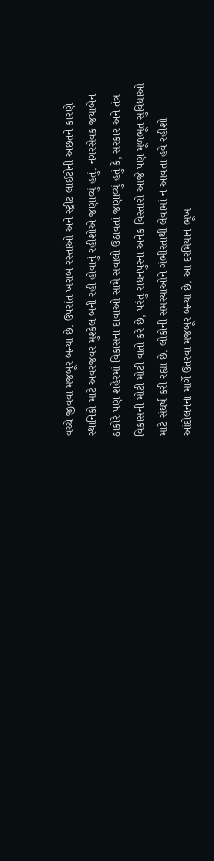વચ્ચે જીવવા મજબૂર બન્યા છે. ઉપરાંત ખરાબ રસ્તાઓ અને સ્ટ્રીટ લાઈટોની અછતને કારણે સ્થાનિકો માટે અવરજવર મુશ્કેલ બની રહી હોવાનું રહીશોએ જણાવ્યું હતું. નગરસેવક જયાબેન ઠાકોરે પણ શહેરમાં વિકાસના દાવાઓ સામે સવાલો ઉઠાવતાં જણાવ્યું હતું કે, સરકાર અને તંત્ર વિકાસની મોટી મોટી વાતો કરે છે, પરંતુ રાધનપુરના અનેક વિસ્તારો આજે પણ મૂળભૂત સુવિધાઓ માટે સંઘર્ષ કરી રહ્યા છે. લોકોની સમસ્યાઓને ગંભીરતાથી લેવામાં ન આવતા હવે રહીશો આંદોલનના માર્ગે ઉતરવા મજબૂર બન્યા છે. આ દરમિયાન ભૂખ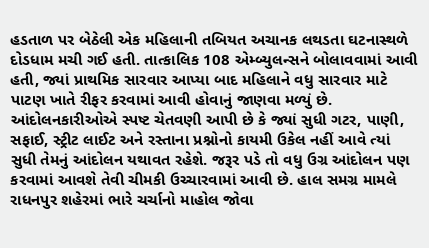હડતાળ પર બેઠેલી એક મહિલાની તબિયત અચાનક લથડતા ઘટનાસ્થળે દોડધામ મચી ગઈ હતી. તાત્કાલિક 108 એમ્બ્યુલન્સને બોલાવવામાં આવી હતી, જ્યાં પ્રાથમિક સારવાર આપ્યા બાદ મહિલાને વધુ સારવાર માટે પાટણ ખાતે રીફર કરવામાં આવી હોવાનું જાણવા મળ્યું છે. આંદોલનકારીઓએ સ્પષ્ટ ચેતવણી આપી છે કે જ્યાં સુધી ગટર, પાણી, સફાઈ, સ્ટ્રીટ લાઈટ અને રસ્તાના પ્રશ્નોનો કાયમી ઉકેલ નહીં આવે ત્યાં સુધી તેમનું આંદોલન યથાવત રહેશે. જરૂર પડે તો વધુ ઉગ્ર આંદોલન પણ કરવામાં આવશે તેવી ચીમકી ઉચ્ચારવામાં આવી છે. હાલ સમગ્ર મામલે રાધનપુર શહેરમાં ભારે ચર્ચાનો માહોલ જોવા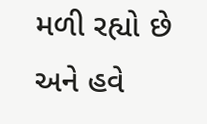મળી રહ્યો છે અને હવે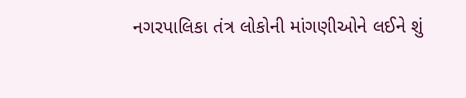નગરપાલિકા તંત્ર લોકોની માંગણીઓને લઈને શું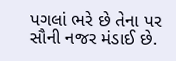પગલાં ભરે છે તેના પર સૌની નજર મંડાઈ છે.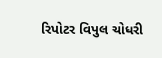રિપોટર વિપુલ ચોધરી